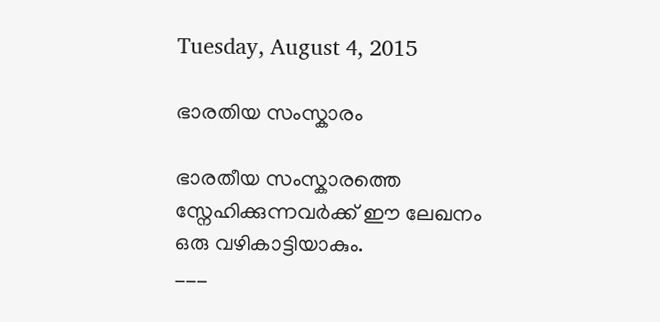Tuesday, August 4, 2015

ഭാരതിയ സംസ്കാരം

ഭാരതീയ സംസ്കാരത്തെ സ്നേഹിക്കുന്നവര്‍ക്ക് ഈ ലേഖനം ഒരു വഴികാട്ടിയാകും.
___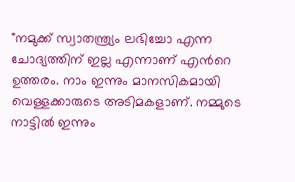"നമുക്ക് സ്വാതന്ത്ര്യം ലഭിച്ചോ എന്ന ചോദ്യത്തിന് ഇല്ല എന്നാണ് എന്‍റെ ഉത്തരം. നാം ഇന്നും മാനസികമായി വെള്ളക്കാരുടെ അടിമകളാണ്. നമ്മുടെ നാട്ടില്‍ ഇന്നും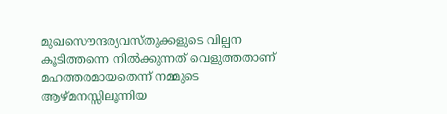മുഖസൌന്ദര്യവസ്തുക്കളുടെ വില്പന കൂടിത്തന്നെ നില്‍ക്കുന്നത് വെളുത്തതാണ് മഹത്തരമായതെന്ന് നമ്മുടെ ആഴ്മനസ്സിലൂന്നിയ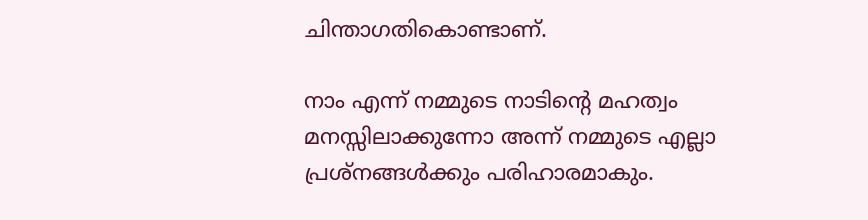ചിന്താഗതികൊണ്ടാണ്.

നാം എന്ന് നമ്മുടെ നാടിന്‍റെ മഹത്വം മനസ്സിലാക്കുന്നോ അന്ന് നമ്മുടെ എല്ലാ പ്രശ്നങ്ങള്‍ക്കും പരിഹാരമാകും.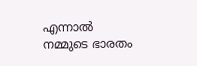എന്നാല്‍ നമ്മുടെ ഭാരതം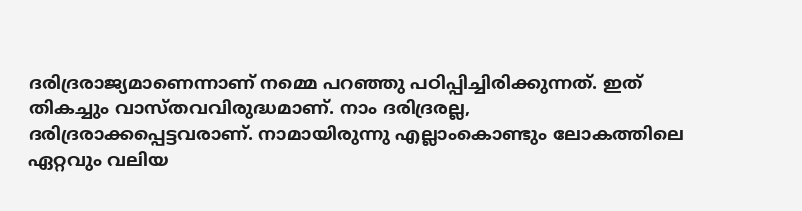ദരിദ്രരാജ്യമാണെന്നാണ് നമ്മെ പറഞ്ഞു പഠിപ്പിച്ചിരിക്കുന്നത്. ഇത് തികച്ചും വാസ്തവവിരുദ്ധമാണ്. നാം ദരിദ്രരല്ല, ദരിദ്രരാക്കപ്പെട്ടവരാണ്. നാമായിരുന്നു എല്ലാംകൊണ്ടും ലോകത്തിലെ ഏറ്റവും വലിയ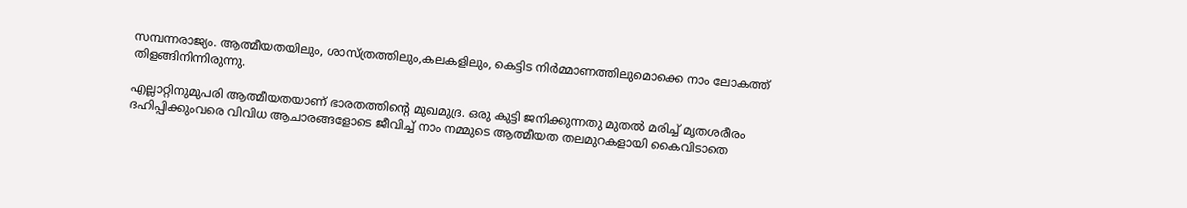സമ്പന്നരാജ്യം. ആത്മീയതയിലും, ശാസ്ത്രത്തിലും,കലകളിലും, കെട്ടിട നിര്‍മ്മാണത്തിലുമൊക്കെ നാം ലോകത്ത് തിളങ്ങിനിന്നിരുന്നു.

എല്ലാറ്റിനുമുപരി ആത്മീയതയാണ് ഭാരതത്തിന്‍റെ മുഖമുദ്ര. ഒരു കുട്ടി ജനിക്കുന്നതു മുതല്‍ മരിച്ച് മൃതശരീരം ദഹിപ്പിക്കുംവരെ വിവിധ ആചാരങ്ങളോടെ ജീവിച്ച് നാം നമ്മുടെ ആത്മീയത തലമുറകളായി കൈവിടാതെ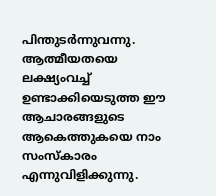പിന്തുടര്‍ന്നുവന്നു. ആത്മീയതയെ ലക്ഷ്യംവച്ച് ഉണ്ടാക്കിയെടുത്ത ഈ ആചാരങ്ങളുടെ ആകെത്തുകയെ നാം സംസ്കാരം എന്നുവിളിക്കുന്നു.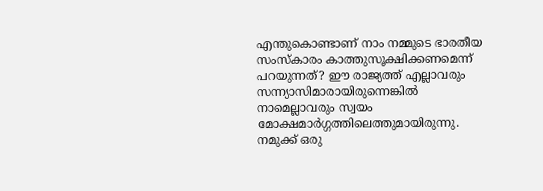എന്തുകൊണ്ടാണ് നാം നമ്മുടെ ഭാരതീയ സംസ്കാരം കാത്തുസൂക്ഷിക്കണമെന്ന് പറയുന്നത്? ഈ രാജ്യത്ത് എല്ലാവരും സന്ന്യാസിമാരായിരുന്നെങ്കില്‍ നാമെല്ലാവരും സ്വയം മോക്ഷമാര്‍ഗ്ഗത്തിലെത്തുമായിരുന്നു. നമുക്ക് ഒരു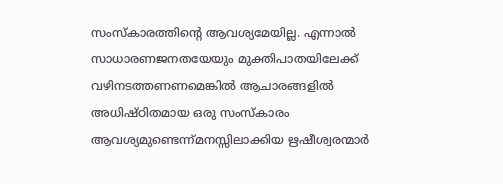സംസ്കാരത്തിന്‍റെ ആവശ്യമേയില്ല. എന്നാല്‍ സാധാരണജനതയേയും മുക്തിപാതയിലേക്ക് വഴിനടത്തണണമെങ്കില്‍ ആചാരങ്ങളില്‍ അധിഷ്ഠിതമായ ഒരു സംസ്കാരം ആവശ്യമുണ്ടെന്ന്മനസ്സിലാക്കിയ ഋഷീശ്വരന്മാര്‍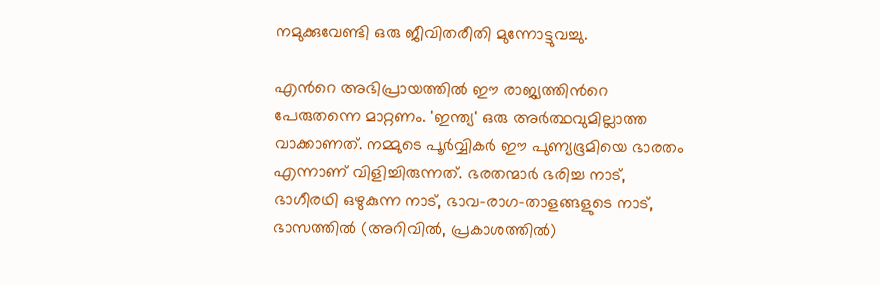നമുക്കുവേണ്ടി ഒരു ജീവിതരീതി മുന്നോട്ടുവച്ചു.

എന്‍റെ അഭിപ്രായത്തില്‍ ഈ രാജ്യത്തിന്‍റെ പേരുതന്നെ മാറ്റണം. 'ഇന്ത്യ' ഒരു അര്‍ത്ഥവുമില്ലാത്ത വാക്കാണത്. നമ്മുടെ പൂര്‍വ്വികര്‍ ഈ പുണ്യഭൂമിയെ ഭാരതം എന്നാണ് വിളിച്ചിരുന്നത്. ഭരതന്മാര്‍ ഭരിച്ച നാട്, ഭാഗീരഥി ഒഴുകുന്ന നാട്, ഭാവ-രാഗ-താളങ്ങളുടെ നാട്, ഭാസത്തില്‍ (അറിവില്‍, പ്രകാശത്തില്‍)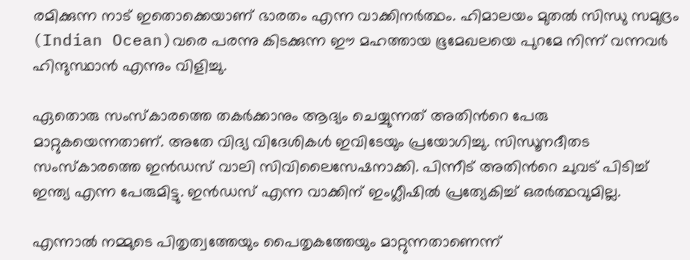രമിക്കുന്ന നാട് ഇതൊക്കെയാണ് ഭാരതം എന്ന വാക്കിനര്‍ത്ഥം. ഹിമാലയം മുതല്‍ സിന്ധു സമുദ്രം (Indian Ocean)വരെ പരന്നു കിടക്കുന്ന ഈ മഹത്തായ ഭൂമേഖലയെ പുറമേ നിന്ന് വന്നവര്‍ ഹിന്ദുസ്ഥാന്‍ എന്നും വിളിച്ചു.

ഏതൊരു സംസ്കാരത്തെ തകര്‍ക്കാനും ആദ്യം ചെയ്യുന്നത് അതിന്‍റെ പേരു മാറ്റുകയെന്നതാണ്. അതേ വിദ്യ വിദേശികള്‍ ഇവിടേയും പ്രയോഗിച്ചു. സിന്ധൂനദീതട സംസ്കാരത്തെ ഇന്‍ഡസ് വാലി സിവിലൈസേഷനാക്കി. പിന്നീട് അതിന്‍റെ ചുവട് പിടിച്ച് ഇന്ത്യ എന്ന പേരുമിട്ടു. ഇന്‍ഡസ് എന്ന വാക്കിന് ഇംഗ്ലീഷില്‍ പ്രത്യേകിച്ച് ഒരര്‍ത്ഥവുമില്ല.

എന്നാല്‍ നമ്മുടെ പിതൃത്വത്തേയും പൈതൃകത്തേയും മാറ്റുന്നതാണെന്ന്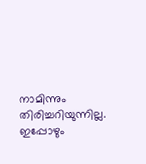നാമിന്നും തിരിച്ചറിയുന്നില്ല. ഇപ്പോഴും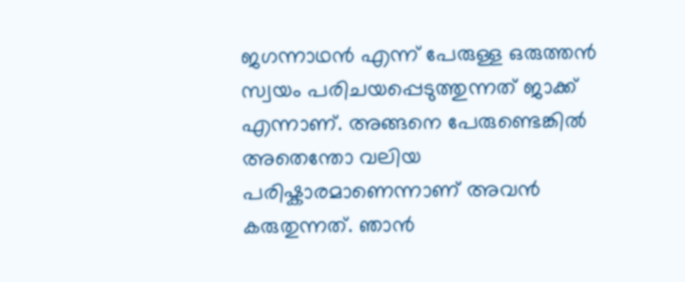ജഗന്നാഥന്‍ എന്ന് പേരുള്ള ഒരുത്തന്‍ സ്വയം പരിചയപ്പെടുത്തുന്നത് ജാക്ക് എന്നാണ്. അങ്ങനെ പേരുണ്ടെങ്കില്‍ അതെന്തോ വലിയ പരിഷ്കാരമാണെന്നാണ് അവന്‍ കരുതുന്നത്. ഞാന്‍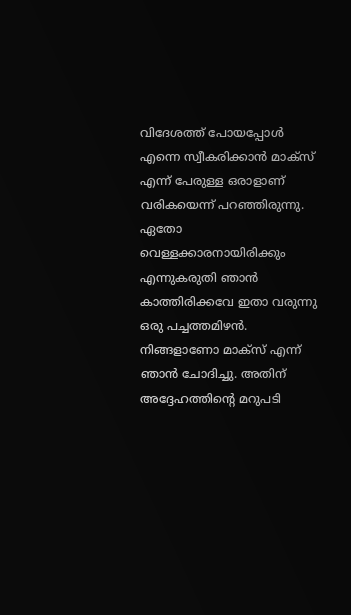വിദേശത്ത് പോയപ്പോള്‍ എന്നെ സ്വീകരിക്കാന്‍ മാക്സ് എന്ന് പേരുള്ള ഒരാളാണ് വരികയെന്ന് പറഞ്ഞിരുന്നു. ഏതോ വെള്ളക്കാരനായിരിക്കും എന്നുകരുതി ഞാന്‍ കാത്തിരിക്കവേ ഇതാ വരുന്നു ഒരു പച്ചത്തമിഴന്‍. നിങ്ങളാണോ മാക്സ് എന്ന് ഞാന്‍ ചോദിച്ചു. അതിന് അദ്ദേഹത്തിന്‍റെ മറുപടി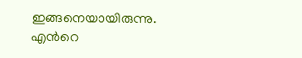ഇങ്ങനെയായിരുന്നു. എന്‍റെ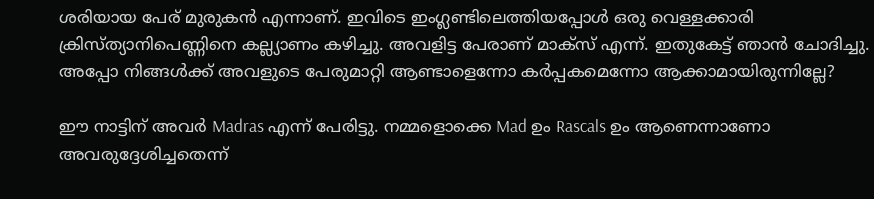ശരിയായ പേര് മുരുകന്‍ എന്നാണ്. ഇവിടെ ഇംഗ്ലണ്ടിലെത്തിയപ്പോള്‍ ഒരു വെള്ളക്കാരി ക്രിസ്ത്യാനിപെണ്ണിനെ കല്ല്യാണം കഴിച്ചു. അവളിട്ട പേരാണ് മാക്സ് എന്ന്. ഇതുകേട്ട് ഞാന്‍ ചോദിച്ചു. അപ്പോ നിങ്ങള്‍ക്ക് അവളുടെ പേരുമാറ്റി ആണ്ടാളെന്നോ കര്‍പ്പകമെന്നോ ആക്കാമായിരുന്നില്ലേ?

ഈ നാട്ടിന് അവര്‍ Madras എന്ന് പേരിട്ടു. നമ്മളൊക്കെ Mad ഉം Rascals ഉം ആണെന്നാണോ അവരുദ്ദേശിച്ചതെന്ന്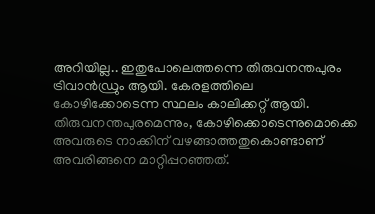അറിയില്ല.. ഇതുപോലെത്തന്നെ തിരുവനന്തപുരം ട്രിവാന്‍ഡ്രും ആയി. കേരളത്തിലെ കോഴിക്കോടെന്ന സ്ഥലം കാലിക്കറ്റ് ആയി. തിരുവനന്തപുരമെന്നും, കോഴിക്കൊടെന്നുമൊക്കെ അവരുടെ നാക്കിന് വഴങ്ങാത്തതുകൊണ്ടാണ് അവരിങ്ങനെ മാറ്റിപ്പറഞ്ഞത്.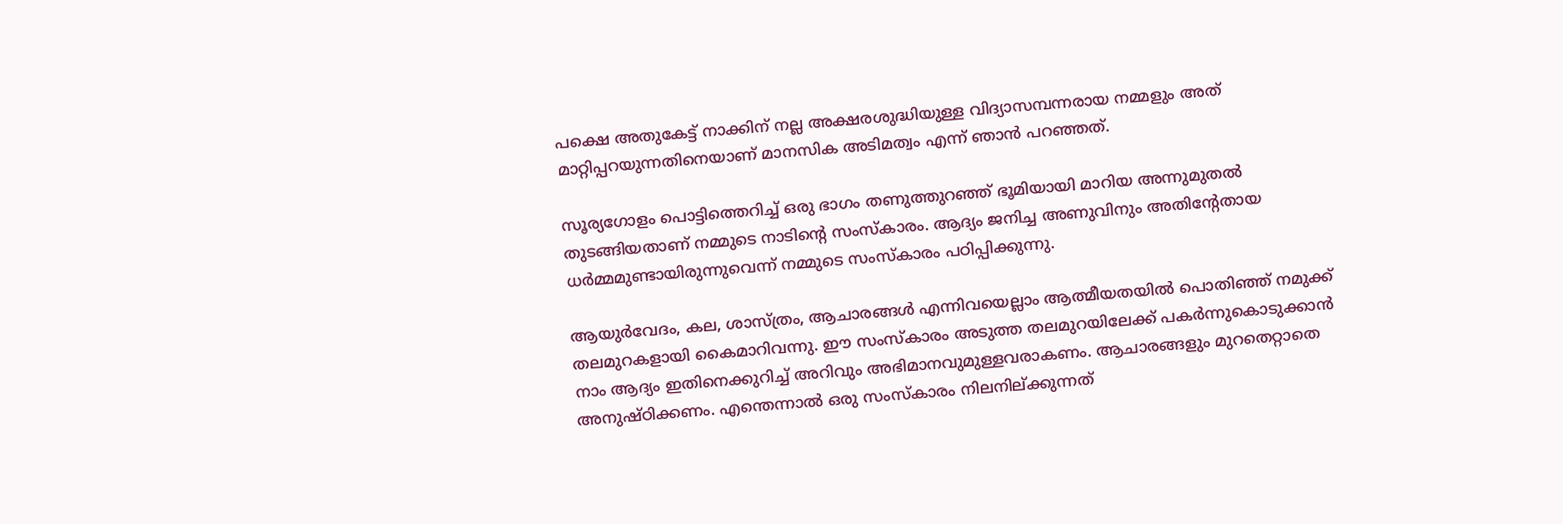പക്ഷെ അതുകേട്ട് നാക്കിന് നല്ല അക്ഷരശുദ്ധിയുള്ള വിദ്യാസമ്പന്നരായ നമ്മളും അത് മാറ്റിപ്പറയുന്നതിനെയാണ് മാനസിക അടിമത്വം എന്ന് ഞാന്‍ പറഞ്ഞത്.

സൂര്യഗോളം പൊട്ടിത്തെറിച്ച് ഒരു ഭാഗം തണുത്തുറഞ്ഞ് ഭൂമിയായി മാറിയ അന്നുമുതല്‍ തുടങ്ങിയതാണ് നമ്മുടെ നാടിന്‍റെ സംസ്കാരം. ആദ്യം ജനിച്ച അണുവിനും അതിന്‍റേതായ ധര്‍മ്മമുണ്ടായിരുന്നുവെന്ന് നമ്മുടെ സംസ്കാരം പഠിപ്പിക്കുന്നു.

ആയുര്‍വേദം, കല, ശാസ്ത്രം, ആചാരങ്ങള്‍ എന്നിവയെല്ലാം ആത്മീയതയില്‍ പൊതിഞ്ഞ് നമുക്ക് തലമുറകളായി കൈമാറിവന്നു. ഈ സംസ്കാരം അടുത്ത തലമുറയിലേക്ക് പകര്‍ന്നുകൊടുക്കാന്‍ നാം ആദ്യം ഇതിനെക്കുറിച്ച് അറിവും അഭിമാനവുമുള്ളവരാകണം. ആചാരങ്ങളും മുറതെറ്റാതെ അനുഷ്ഠിക്കണം. എന്തെന്നാല്‍ ഒരു സംസ്കാരം നിലനില്ക്കുന്നത്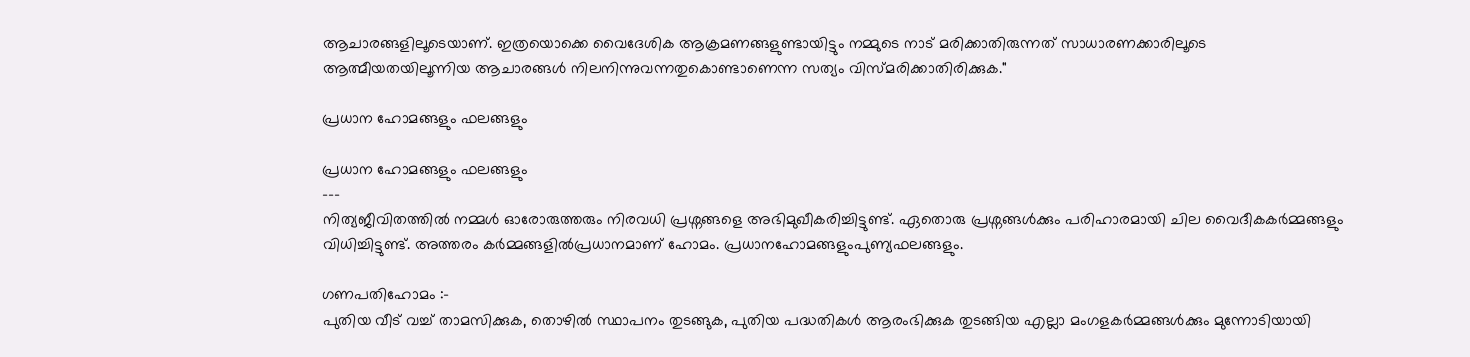ആചാരങ്ങളിലൂടെയാണ്. ഇത്രയൊക്കെ വൈദേശിക ആക്രമണങ്ങളുണ്ടായിട്ടും നമ്മുടെ നാട് മരിക്കാതിരുന്നത് സാധാരണക്കാരിലൂടെ ആത്മീയതയിലൂന്നിയ ആചാരങ്ങള്‍ നിലനിന്നുവന്നതുകൊണ്ടാണെന്ന സത്യം വിസ്മരിക്കാതിരിക്കുക."

പ്രധാന ഹോമങ്ങളും ഫലങ്ങളും

പ്രധാന ഹോമങ്ങളും ഫലങ്ങളും
---
നിത്യജീവിതത്തില്‍ നമ്മള്‍ ഓരോരുത്തരും നിരവധി പ്രശ്നങ്ങളെ അഭിമുഖീകരിച്ചിട്ടുണ്ട്. ഏതൊരു പ്രശ്നങ്ങള്‍ക്കും പരിഹാരമായി ചില വൈദീകകര്‍മ്മങ്ങളും വിധിച്ചിട്ടുണ്ട്. അത്തരം കര്‍മ്മങ്ങളില്‍പ്രധാനമാണ് ഹോമം. പ്രധാനഹോമങ്ങളുംപുണ്യഫലങ്ങളും.

ഗണപതിഹോമം :-
പുതിയ വീട് വച്ച് താമസിക്കുക, തൊഴില്‍ സ്ഥാപനം തുടങ്ങുക, പുതിയ പദ്ധതികള്‍ ആരംഭിക്കുക തുടങ്ങിയ എല്ലാ മംഗളകര്‍മ്മങ്ങള്‍ക്കും മുന്നോടിയായി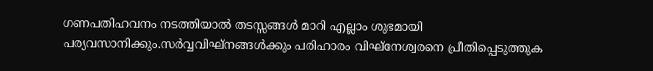ഗണപതിഹവനം നടത്തിയാല്‍ തടസ്സങ്ങള്‍ മാറി എല്ലാം ശുഭമായി പര്യവസാനിക്കും.സര്‍വ്വവിഘ്നങ്ങള്‍ക്കും പരിഹാരം വിഘ്നേശ്വരനെ പ്രീതിപ്പെടുത്തുക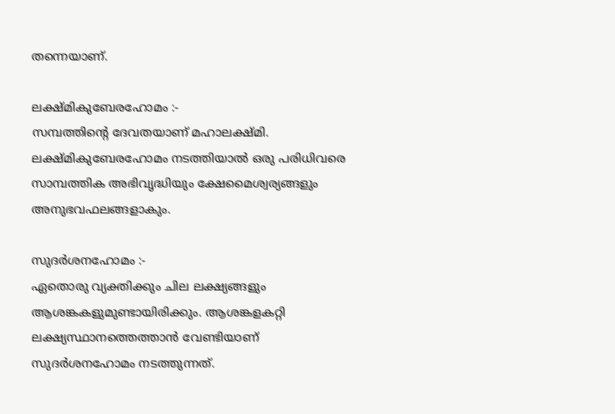തന്നെയാണ്.

ലക്ഷ്മികുബേരഹോമം :-
സമ്പത്തിന്റെ ദേവതയാണ് മഹാലക്ഷ്മി. ലക്ഷ്മികുബേരഹോമം നടത്തിയാല്‍ ഒരു പരിധിവരെ സാമ്പത്തിക അഭിവൃദ്ധിയും ക്ഷേമൈശ്വര്യങ്ങളും അനുഭവഫലങ്ങളാകും.

സുദര്‍ശനഹോമം :-
ഏതൊരു വ്യക്തിക്കും ചില ലക്ഷ്യങ്ങളും ആശങ്കകളുമുണ്ടായിരിക്കും. ആശങ്കളകറ്റി ലക്ഷ്യസ്ഥാനത്തെത്താന്‍ വേണ്ടിയാണ് സുദര്‍ശനഹോമം നടത്തുന്നത്.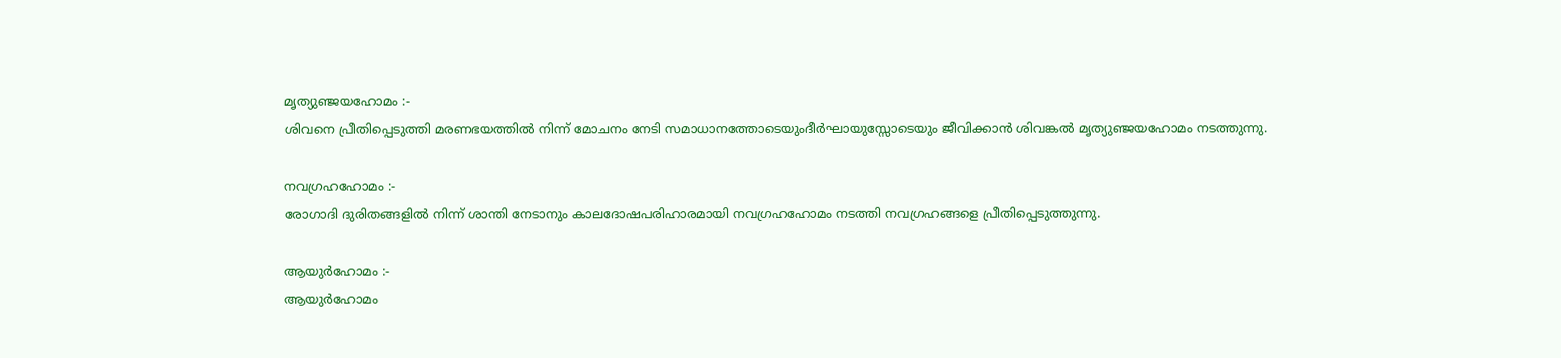മൃത്യുഞ്ജയഹോമം :-
ശിവനെ പ്രീതിപ്പെടുത്തി മരണഭയത്തില്‍ നിന്ന് മോചനം നേടി സമാധാനത്തോടെയുംദീര്‍ഘായുസ്സോടെയും ജീവിക്കാന്‍ ശിവങ്കല്‍ മൃത്യുഞ്ജയഹോമം നടത്തുന്നു.

നവഗ്രഹഹോമം :-
രോഗാദി ദുരിതങ്ങളില്‍ നിന്ന് ശാന്തി നേടാനും കാലദോഷപരിഹാരമായി നവഗ്രഹഹോമം നടത്തി നവഗ്രഹങ്ങളെ പ്രീതിപ്പെടുത്തുന്നു.

ആയുര്‍ഹോമം :-
ആയുര്‍ഹോമം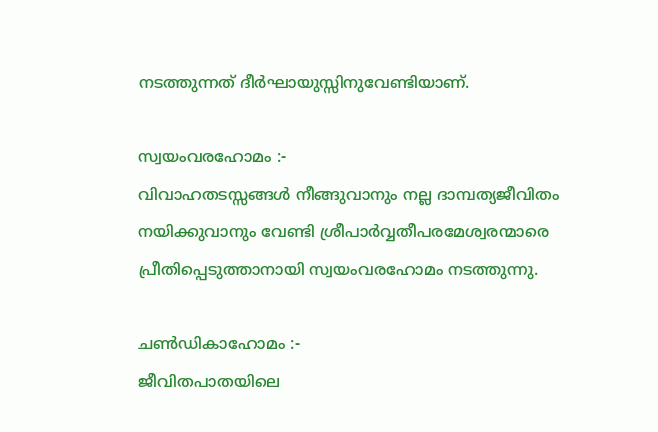നടത്തുന്നത് ദീര്‍ഘായുസ്സിനുവേണ്ടിയാണ്.

സ്വയംവരഹോമം :-
വിവാഹതടസ്സങ്ങള്‍ നീങ്ങുവാനും നല്ല ദാമ്പത്യജീവിതം നയിക്കുവാനും വേണ്ടി ശ്രീപാര്‍വ്വതീപരമേശ്വരന്മാരെ പ്രീതിപ്പെടുത്താനായി സ്വയംവരഹോമം നടത്തുന്നു.

ചണ്‍ഡികാഹോമം :-
ജീവിതപാതയിലെ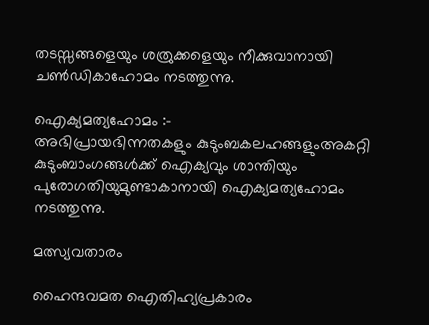തടസ്സങ്ങളെയും ശത്രുക്കളെയും നീക്കുവാനായി ചണ്‍ഡികാഹോമം നടത്തുന്നു.

ഐക്യമത്യഹോമം :-
അഭിപ്രായഭിന്നതകളും കുടുംബകലഹങ്ങളുംഅകറ്റി കുടുംബാംഗങ്ങള്‍ക്ക് ഐക്യവും ശാന്തിയും പുരോഗതിയുമുണ്ടാകാനായി ഐക്യമത്യഹോമം നടത്തുന്നു.

മത്സ്യവതാരം

ഹൈന്ദവമത ഐതിഹ്യപ്രകാരം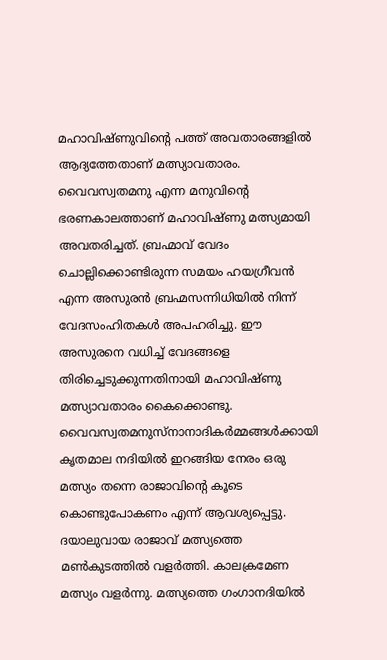മഹാവിഷ്ണുവിന്റെ പത്ത് അവതാരങ്ങളിൽ ആദ്യത്തേതാണ് മത്സ്യാവതാരം. വൈവസ്വതമനു എന്ന മനുവിന്റെ ഭരണകാലത്താണ് മഹാവിഷ്ണു മത്സ്യമായി അവതരിച്ചത്. ബ്രഹ്മാവ് വേദം ചൊല്ലിക്കൊണ്ടിരുന്ന സമയം ഹയഗ്രീവൻ എന്ന അസുരൻ ബ്രഹ്മസന്നിധിയിൽ നിന്ന് വേദസംഹിതകൾ അപഹരിച്ചു. ഈ അസുരനെ വധിച്ച് വേദങ്ങളെ തിരിച്ചെടുക്കുന്നതിനായി മഹാവിഷ്ണു മത്സ്യാവതാരം കൈക്കൊണ്ടു. വൈവസ്വതമനുസ്നാനാദികർമ്മങ്ങൾക്കായി കൃതമാല നദിയിൽ ഇറങ്ങിയ നേരം ഒരു മത്സ്യം തന്നെ രാജാവിന്റെ കൂടെ കൊണ്ടുപോകണം എന്ന് ആവശ്യപ്പെട്ടു. ദയാലുവായ രാജാവ് മത്സ്യത്തെ മൺകുടത്തിൽ വളർത്തി. കാലക്രമേണ മത്സ്യം വളർന്നു. മത്സ്യത്തെ ഗംഗാനദിയിൽ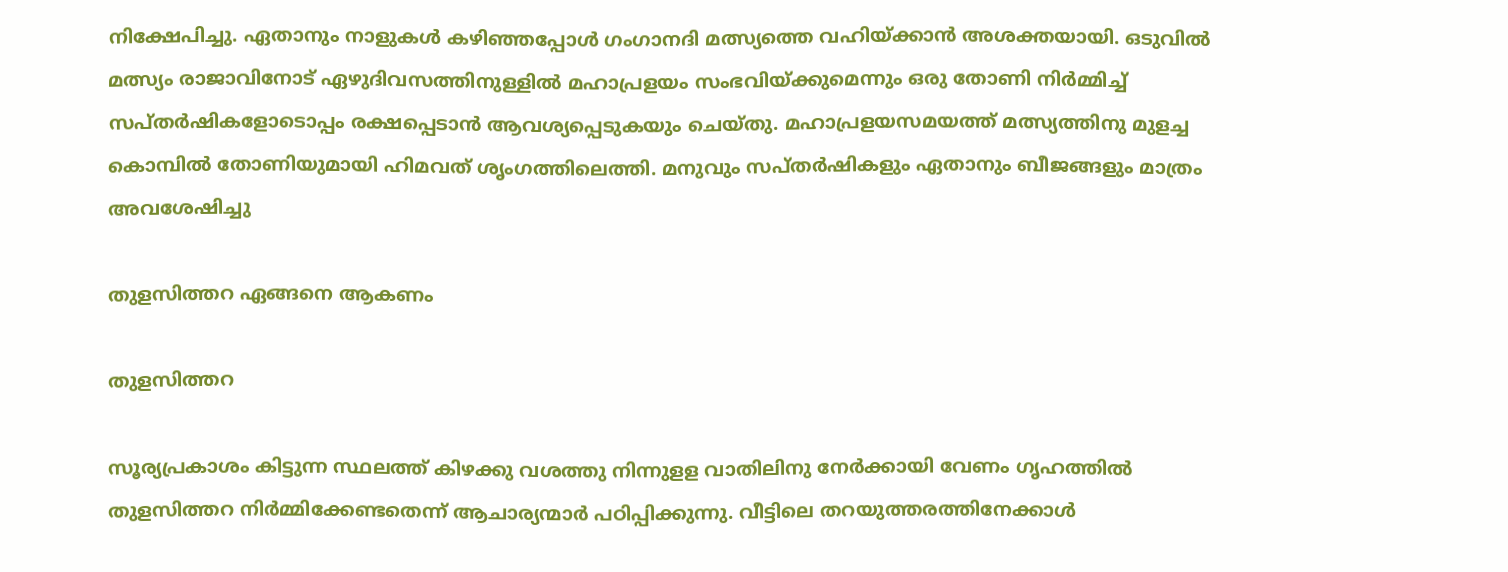നിക്ഷേപിച്ചു. ഏതാനും നാളുകൾ കഴിഞ്ഞപ്പോൾ ഗംഗാനദി മത്സ്യത്തെ വഹിയ്ക്കാൻ അശക്തയായി. ഒടുവിൽ മത്സ്യം രാജാവിനോട് ഏഴുദിവസത്തിനുള്ളിൽ മഹാപ്രളയം സംഭവിയ്ക്കുമെന്നും ഒരു തോണി നിർമ്മിച്ച് സപ്തർഷികളോടൊപ്പം രക്ഷപ്പെടാൻ ആവശ്യപ്പെടുകയും ചെയ്തു. മഹാപ്രളയസമയത്ത് മത്സ്യത്തിനു മുളച്ച കൊമ്പിൽ തോണിയുമായി ഹിമവത് ശൃംഗത്തിലെത്തി. മനുവും സപ്തർഷികളും ഏതാനും ബീജങ്ങളും മാത്രം അവശേഷിച്ചു

തുളസിത്തറ ഏങ്ങനെ ആകണം

തുളസിത്തറ

സൂര്യപ്രകാശം കിട്ടുന്ന സ്ഥലത്ത് കിഴക്കു വശത്തു നിന്നുളള വാതിലിനു നേര്‍ക്കായി വേണം ഗൃഹത്തില്‍ തുളസിത്തറ നിര്‍മ്മിക്കേണ്ടതെന്ന് ആചാര്യന്മാര്‍ പഠിപ്പിക്കുന്നു. വീട്ടിലെ തറയുത്തരത്തിനേക്കാള്‍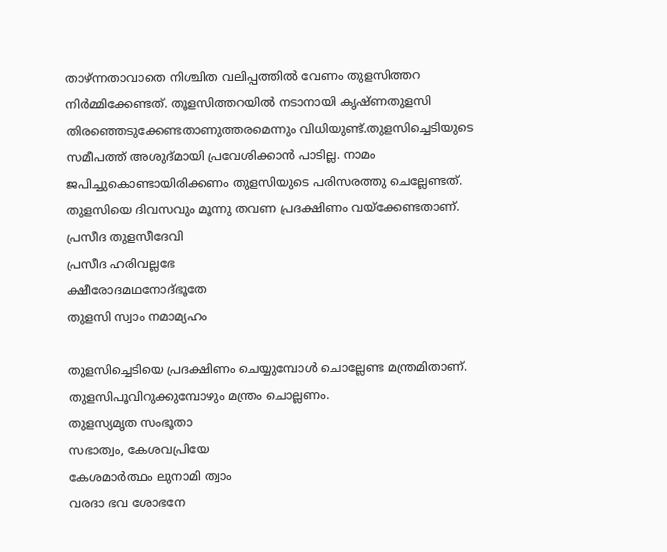താഴ്ന്നതാവാതെ നിശ്ചിത വലിപ്പത്തില്‍ വേണം തുളസിത്തറ നിര്‍മ്മിക്കേണ്ടത്. തൂളസിത്തറയില്‍ നടാനായി കൃഷ്ണതുളസി തിരഞ്ഞെടുക്കേണ്ടതാണുത്തരമെന്നും വിധിയുണ്ട്.തുളസിച്ചെടിയുടെ സമീപത്ത് അശുദ്മായി പ്രവേശിക്കാന്‍ പാടില്ല. നാമം ജപിച്ചുകൊണ്ടായിരിക്കണം തുളസിയുടെ പരിസരത്തു ചെല്ലേണ്ടത്. തുളസിയെ ദിവസവും മൂന്നു തവണ പ്രദക്ഷിണം വയ്‌ക്കേണ്ടതാണ്.
പ്രസീദ തുളസീദേവി
പ്രസീദ ഹരിവല്ലഭേ
ക്ഷീരോദമഥനോദ്ഭൂതേ
തുളസി സ്വാം നമാമ്യഹം

തുളസിച്ചെടിയെ പ്രദക്ഷിണം ചെയ്യുമ്പോള്‍ ചൊല്ലേണ്ട മന്ത്രമിതാണ്. തുളസിപൂവിറുക്കുമ്പോഴും മന്ത്രം ചൊല്ലണം.
തുളസ്യമൃത സംഭൂതാ
സഭാത്വം, കേശവപ്രിയേ
കേശമാര്‍ത്ഥം ലുനാമി ത്വാം
വരദാ ഭവ ശോഭനേ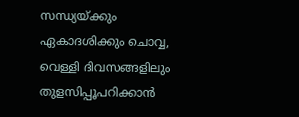സന്ധ്യയ്ക്കും ഏകാദശിക്കും ചൊവ്വ, വെള്ളി ദിവസങ്ങളിലും തുളസിപ്പൂപറിക്കാന്‍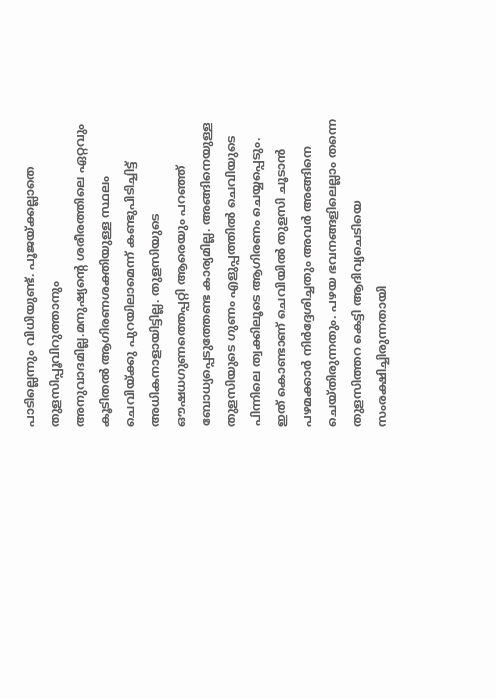പാടില്ലെന്നും വിധിയുണ്ട്. പൂജയ്ക്കല്ലാതെ തുളസിപ്പൂവിറുത്താനും അനുവാദമില്ല.മനുഷ്യന്റെ ശരീരത്തിലെ ഏറ്റവും കൂടിതല്‍ ആഗിരണശക്തിയുള്ള സ്ഥലം ചെവിയ്ക്കു പുറയിലാമെന്ന് കണ്ടുപിടിച്ചിട്ട് അധികനാളായിട്ടില്ല. തുളസിയുടെ ഔഷധഗുണത്തെപ്പറ്റി ആരെയും പറഞ്ഞ് ബോധ്യപ്പെടുത്തേണ്ട കാര്യമില്ല. അങ്ങിനെയുള്ള തുളസിയുടെ ഗുണം എളുപ്പത്തില്‍ ചെവിയുടെ പിന്നിലെ ത്വക്കിലൂടെ ആഗിരണം ചെയ്യപ്പെടും. ഇത് കൊണ്ടാണ് ചെവിയില്‍ തുളസി ചൂടാന്‍ പഴമക്കാര്‍ നിര്‍ദ്ദേശിച്ചതും അവര്‍ അങ്ങിനെ ചെയ്തിരുന്നതും. പഴയ ഭവനങ്ങളിലെല്ലാം തന്നെ തുളസിത്തറ കെട്ടി ആദിവ്യചെടിയെ സംരക്ഷിച്ചിരുന്നതായി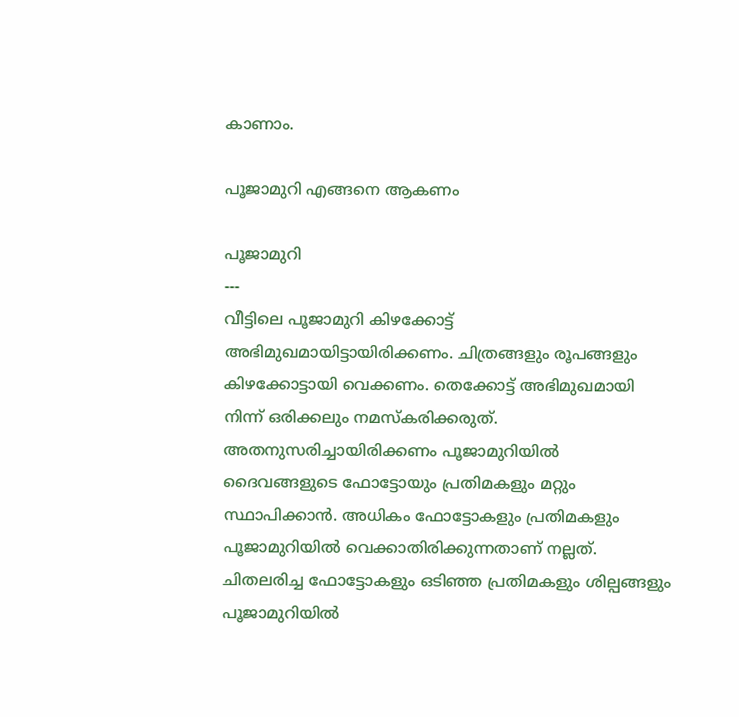കാണാം.

പൂജാമുറി എങ്ങനെ ആകണം

പൂജാമുറി
---
വീട്ടിലെ പൂജാമുറി കിഴക്കോട്ട് അഭിമുഖമായിട്ടായിരിക്കണം. ചിത്രങ്ങളും രൂപങ്ങളും കിഴക്കോട്ടായി വെക്കണം. തെക്കോട്ട്‌ അഭിമുഖമായി നിന്ന് ഒരിക്കലും നമസ്കരിക്കരുത്. അതനുസരിച്ചായിരിക്കണം പൂജാമുറിയില്‍ ദൈവങ്ങളുടെ ഫോട്ടോയും പ്രതിമകളും മറ്റും സ്ഥാപിക്കാന്‍. അധികം ഫോട്ടോകളും പ്രതിമകളും പൂജാമുറിയില്‍ വെക്കാതിരിക്കുന്നതാണ് നല്ലത്. ചിതലരിച്ച ഫോട്ടോകളും ഒടിഞ്ഞ പ്രതിമകളും ശില്പങ്ങളും പൂജാമുറിയില്‍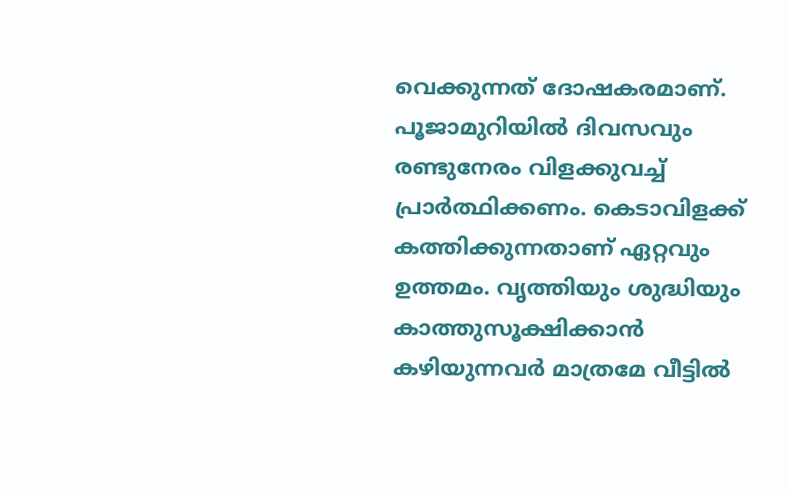വെക്കുന്നത് ദോഷകരമാണ്. പൂജാമുറിയില്‍ ദിവസവും രണ്ടുനേരം വിളക്കുവച്ച് പ്രാര്‍ത്ഥിക്കണം. കെടാവിളക്ക് കത്തിക്കുന്നതാണ് ഏറ്റവും ഉത്തമം. വൃത്തിയും ശുദ്ധിയും കാത്തുസൂക്ഷിക്കാന്‍ കഴിയുന്നവര്‍ മാത്രമേ വീട്ടില്‍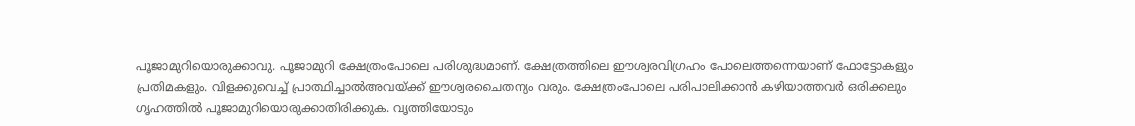പൂജാമുറിയൊരുക്കാവു. പൂജാമുറി ക്ഷേത്രംപോലെ പരിശുദ്ധമാണ്. ക്ഷേത്രത്തിലെ ഈശ്വരവിഗ്രഹം പോലെത്തന്നെയാണ് ഫോട്ടോകളും പ്രതിമകളും. വിളക്കുവെച്ച് പ്രാത്ഥിച്ചാല്‍അവയ്ക്ക് ഈശ്വരചൈതന്യം വരും. ക്ഷേത്രംപോലെ പരിപാലിക്കാന്‍ കഴിയാത്തവര്‍ ഒരിക്കലും ഗൃഹത്തില്‍ പൂജാമുറിയൊരുക്കാതിരിക്കുക. വൃത്തിയോടും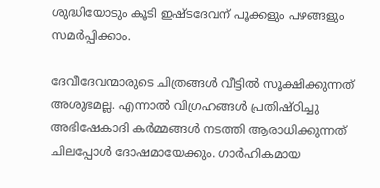ശുദ്ധിയോടും കൂടി ഇഷ്ടദേവന് പൂക്കളും പഴങ്ങളും സമര്‍പ്പിക്കാം.

ദേവീദേവന്മാരുടെ ചിത്രങ്ങള്‍ വീട്ടില്‍ സൂക്ഷിക്കുന്നത് അശുഭമല്ല. എന്നാല്‍ വിഗ്രഹങ്ങള്‍ പ്രതിഷ്ഠിച്ചു അഭിഷേകാദി കര്‍മ്മങ്ങള്‍ നടത്തി ആരാധിക്കുന്നത് ചിലപ്പോള്‍ ദോഷമായേക്കും. ഗാര്‍ഹികമായ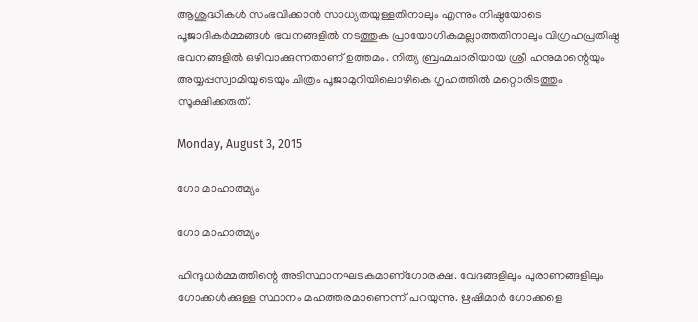ആശുദ്ധികള്‍ സംഭവിക്കാന്‍ സാധ്യതയുള്ളതിനാലും എന്നും നിഷ്ഠയോടെ പൂജാദികര്‍മ്മങ്ങള്‍ ഭവനങ്ങളില്‍ നടത്തുക പ്രായോഗികമല്ലാത്തതിനാലും വിഗ്രഹപ്രതിഷ്ഠ ഭവനങ്ങളില്‍ ഒഴിവാക്കുന്നതാണ് ഉത്തമം. നിത്യ ബ്രഹ്മചാരിയായ ശ്രീ ഹനുമാന്റെയും അയ്യപ്പസ്വാമിയുടെയും ചിത്രം പൂജാമുറിയിലൊഴികെ ഗൃഹത്തില്‍ മറ്റൊരിടത്തും സൂക്ഷിക്കരുത്.

Monday, August 3, 2015

ഗോ മാഹാത്മ്യം

ഗോ മാഹാത്മ്യം

ഹിന്ദുധര്‍മ്മത്തിന്റെ അടിസ്ഥാനഘടകമാണ്ഗോരക്ഷ. വേദങ്ങളിലും പുരാണങ്ങളിലും ഗോക്കള്‍ക്കുള്ള സ്ഥാനം മഹത്തരമാണെന്ന് പറയുന്നു. ഋഷിമാര്‍ ഗോക്കളെ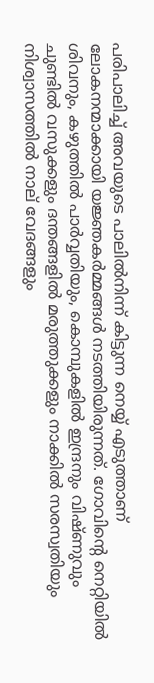പരിപാലിച്ച് അവയുടെ പാലില്‍നിന്ന് കിട്ടുന്ന നെയ്യ് എടുത്താണ് ലോകനന്മാക്കായി യജ്ഞകര്‍മ്മങ്ങള്‍ നടത്തിയിരുന്നത്. ഗോവിന്റെ നെറ്റിയില്‍ ശിവനും, കഴുത്തില്‍ പാര്‍വ്വതിയും, കൊമ്പുകളില്‍ ഇന്ദ്രനും വിഷ്ണുവും ചുണ്ടില്‍ വസുക്കളും ദന്തങ്ങളില്‍ മരുത്തുക്കളും നാക്കില്‍ സരസ്വതിയും നിശ്വാസത്തില്‍ നാല് വേദങ്ങളും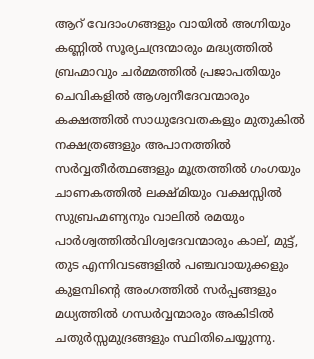ആറ് വേദാംഗങ്ങളും വായില്‍ അഗ്നിയും കണ്ണില്‍ സൂര്യചന്ദ്രന്മാരും മദ്ധ്യത്തില്‍ ബ്രഹ്മാവും ചര്‍മ്മത്തില്‍ പ്രജാപതിയും ചെവികളില്‍ ആശ്വനീദേവന്മാരും കക്ഷത്തില്‍ സാധുദേവതകളും മുതുകില്‍ നക്ഷത്രങ്ങളും അപാനത്തില്‍ സര്‍വ്വതീര്‍ത്ഥങ്ങളും മൂത്രത്തില്‍ ഗംഗയും ചാണകത്തില്‍ ലക്ഷ്മിയും വക്ഷസ്സില്‍ സുബ്രഹ്മണ്യനും വാലില്‍ രമയും പാര്‍ശ്വത്തില്‍വിശ്വദേവന്മാരും കാല്, മുട്ട്, തുട എന്നിവടങ്ങളില്‍ പഞ്ചവായുക്കളും കുളമ്പിന്റെ അംഗത്തില്‍ സര്‍പ്പങ്ങളും മധ്യത്തില്‍ ഗന്ധര്‍വ്വന്മാരും അകിടില്‍ ചതുര്‍സ്സമുദ്രങ്ങളും സ്ഥിതിചെയ്യുന്നു.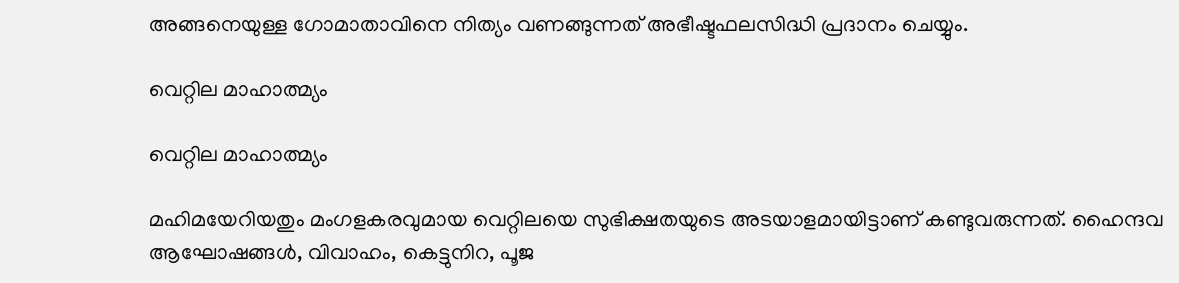അങ്ങനെയുള്ള ഗോമാതാവിനെ നിത്യം വണങ്ങുന്നത് അഭീഷ്ടഫലസിദ്ധി പ്രദാനം ചെയ്യും.

വെറ്റില മാഹാത്മ്യം

വെറ്റില മാഹാത്മ്യം

മഹിമയേറിയതും മംഗളകരവുമായ വെറ്റിലയെ സുഭിക്ഷതയുടെ അടയാളമായിട്ടാണ് കണ്ടുവരുന്നത്. ഹൈന്ദവ ആഘോഷങ്ങള്‍, വിവാഹം, കെട്ടുനിറ, പൂജ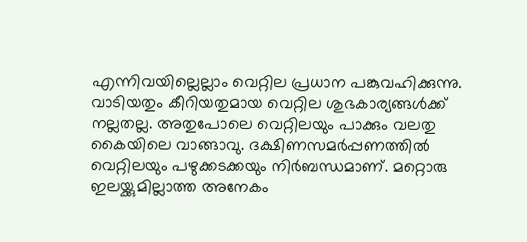എന്നിവയില്ലെല്ലാം വെറ്റില പ്രധാന പങ്കുവഹിക്കുന്നു. വാടിയതും കീറിയതുമായ വെറ്റില ശുഭകാര്യങ്ങള്‍ക്ക് നല്ലതല്ല. അതുപോലെ വെറ്റിലയും പാക്കും വലതു കൈയിലെ വാങ്ങാവു. ദക്ഷിണസമര്‍പ്പണത്തില്‍ വെറ്റിലയും പഴുക്കടക്കയും നിര്‍ബന്ധമാണ്‌. മറ്റൊരു ഇലയ്ക്കുമില്ലാത്ത അനേകം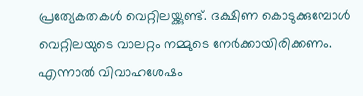പ്രത്യേകതകള്‍ വെറ്റിലയ്ക്കുണ്ട്. ദക്ഷിണ കൊടുക്കുമ്പോള്‍ വെറ്റിലയുടെ വാലറ്റം നമ്മുടെ നേര്‍ക്കായിരിക്കണം. എന്നാല്‍ വിവാഹശേഷം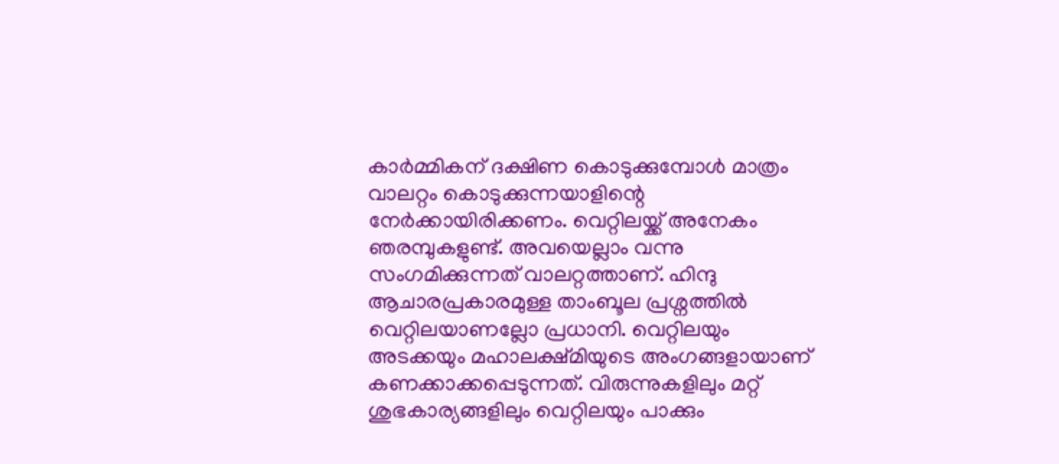കാര്‍മ്മികന് ദക്ഷിണ കൊടുക്കുമ്പോള്‍ മാത്രം വാലറ്റം കൊടുക്കുന്നയാളിന്റെ നേര്‍ക്കായിരിക്കണം. വെറ്റിലയ്ക്ക് അനേകം ഞരമ്പുകളുണ്ട്. അവയെല്ലാം വന്നു സംഗമിക്കുന്നത് വാലറ്റത്താണ്. ഹിന്ദു ആചാരപ്രകാരമുള്ള താംബൂല പ്രശ്നത്തില്‍ വെറ്റിലയാണല്ലോ പ്രധാനി. വെറ്റിലയും അടക്കയും മഹാലക്ഷ്മിയുടെ അംഗങ്ങളായാണ് കണക്കാക്കപ്പെടുന്നത്. വിരുന്നുകളിലും മറ്റ് ശുഭകാര്യങ്ങളിലും വെറ്റിലയും പാക്കും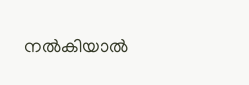നല്‍കിയാല്‍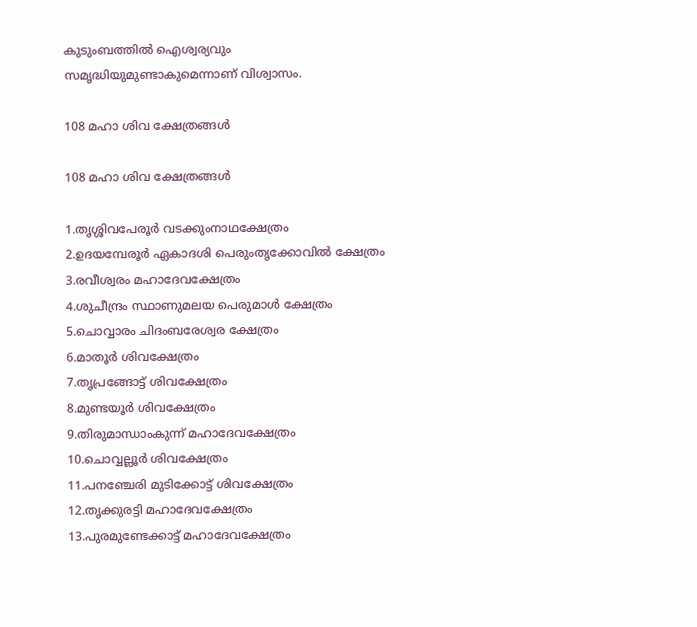കുടുംബത്തില്‍ ഐശ്വര്യവും സമൃദ്ധിയുമുണ്ടാകുമെന്നാണ് വിശ്വാസം.

108 മഹാ ശിവ ക്ഷേത്രങ്ങൾ

108 മഹാ ശിവ ക്ഷേത്രങ്ങൾ

1.തൃശ്ശിവപേരൂർ വടക്കുംനാഥക്ഷേത്രം
2.ഉദയമ്പേരൂർ ഏകാദശി പെരുംതൃക്കോവിൽ ക്ഷേത്രം
3.രവീശ്വരം മഹാദേവക്ഷേത്രം
4.ശുചീന്ദ്രം സ്ഥാണുമലയ പെരുമാൾ ക്ഷേത്രം
5.ചൊവ്വാരം ചിദംബരേശ്വര ക്ഷേത്രം
6.മാതൂർ ശിവക്ഷേത്രം
7.തൃപ്രങ്ങോട്ട് ശിവക്ഷേത്രം
8.മുണ്ടയൂർ ശിവക്ഷേത്രം
9.തിരുമാന്ധാംകുന്ന് മഹാദേവക്ഷേത്രം
10.ചൊവ്വല്ലൂർ ശിവക്ഷേത്രം
11.പനഞ്ചേരി മുടിക്കോട്ട് ശിവക്ഷേത്രം
12.തൃക്കുരട്ടി മഹാദേവക്ഷേത്രം
13.പുരമുണ്ടേക്കാട്ട് മഹാദേവക്ഷേത്രം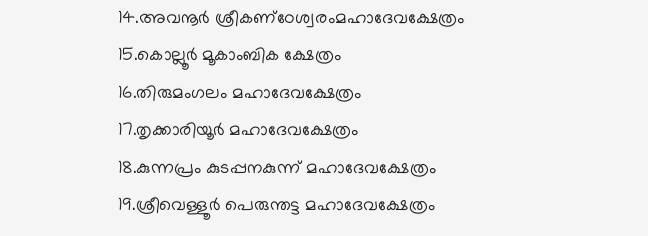14.അവനൂർ ശ്രീകണ്‌ഠേശ്വരംമഹാദേവക്ഷേത്രം
15.കൊല്ലൂർ മൂകാംബിക ക്ഷേത്രം
16.തിരുമംഗലം മഹാദേവക്ഷേത്രം
17.തൃക്കാരിയൂർ മഹാദേവക്ഷേത്രം
18.കുന്നപ്രം കുടപ്പനകുന്ന് മഹാദേവക്ഷേത്രം
19.ശ്രീവെള്ളൂർ പെരുന്തട്ട മഹാദേവക്ഷേത്രം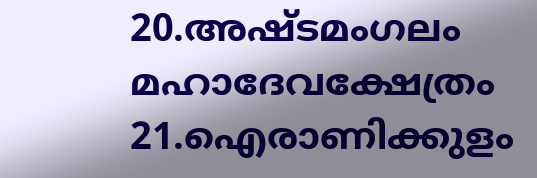20.അഷ്ടമംഗലം മഹാദേവക്ഷേത്രം
21.ഐരാണിക്കുളം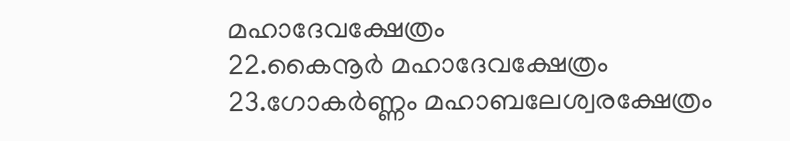മഹാദേവക്ഷേത്രം
22.കൈനൂർ മഹാദേവക്ഷേത്രം
23.ഗോകർണ്ണം മഹാബലേശ്വരക്ഷേത്രം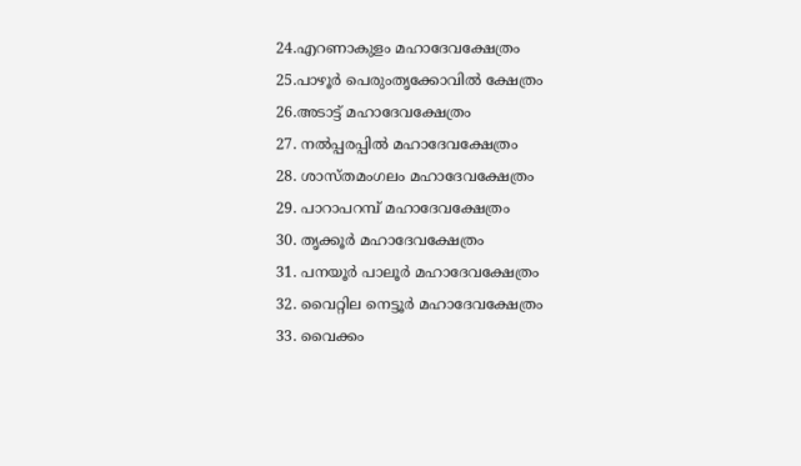24.എറണാകുളം മഹാദേവക്ഷേത്രം
25.പാഴൂർ പെരുംതൃക്കോവിൽ ക്ഷേത്രം
26.അടാട്ട് മഹാദേവക്ഷേത്രം
27. നൽപ്പരപ്പിൽ മഹാദേവക്ഷേത്രം
28. ശാസ്തമംഗലം മഹാദേവക്ഷേത്രം
29. പാറാപറമ്പ് മഹാദേവക്ഷേത്രം
30. തൃക്കൂർ മഹാദേവക്ഷേത്രം
31. പനയൂർ പാലൂർ മഹാദേവക്ഷേത്രം
32. വൈറ്റില നെട്ടൂർ മഹാദേവക്ഷേത്രം
33. വൈക്കം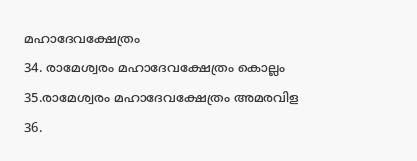മഹാദേവക്ഷേത്രം
34. രാമേശ്വരം മഹാദേവക്ഷേത്രം കൊല്ലം
35.രാമേശ്വരം മഹാദേവക്ഷേത്രം അമരവിള
36.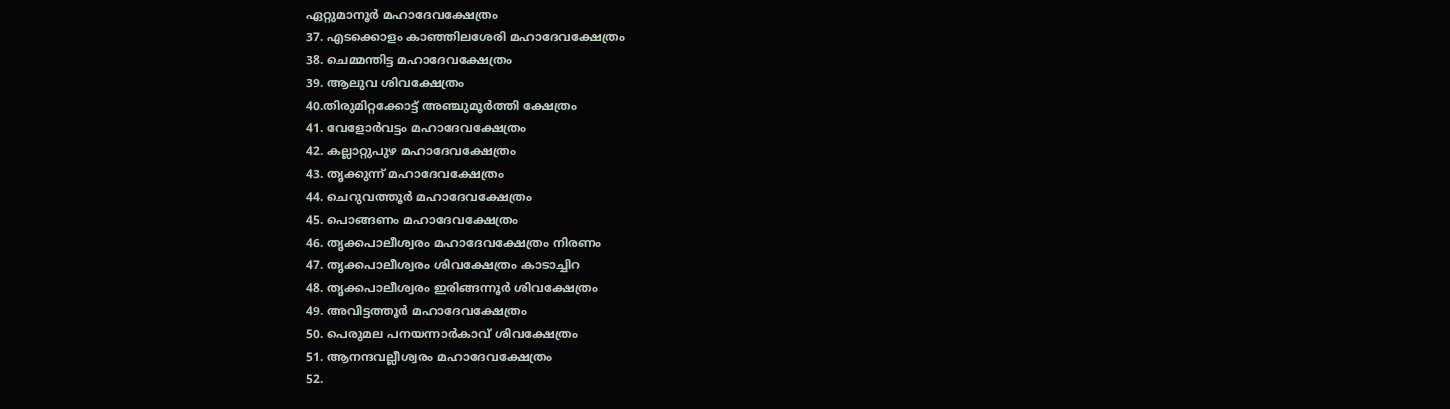ഏറ്റുമാനൂർ മഹാദേവക്ഷേത്രം
37. എടക്കൊളം കാഞ്ഞിലശേരി മഹാദേവക്ഷേത്രം
38. ചെമ്മന്തിട്ട മഹാദേവക്ഷേത്രം
39. ആലുവ ശിവക്ഷേത്രം
40.തിരുമിറ്റക്കോട്ട് അഞ്ചുമൂർത്തി ക്ഷേത്രം
41. വേളോർവട്ടം മഹാദേവക്ഷേത്രം
42. കല്ലാറ്റുപുഴ മഹാദേവക്ഷേത്രം
43. തൃക്കുന്ന് മഹാദേവക്ഷേത്രം
44. ചെറുവത്തൂർ മഹാദേവക്ഷേത്രം
45. പൊങ്ങണം മഹാദേവക്ഷേത്രം
46. തൃക്കപാലീശ്വരം മഹാദേവക്ഷേത്രം നിരണം
47. തൃക്കപാലീശ്വരം ശിവക്ഷേത്രം കാടാച്ചിറ
48. തൃക്കപാലീശ്വരം ഇരിങ്ങന്നൂർ ശിവക്ഷേത്രം
49. അവിട്ടത്തൂർ മഹാദേവക്ഷേത്രം
50. പെരുമല പനയന്നാർകാവ് ശിവക്ഷേത്രം
51. ആനന്ദവല്ലീശ്വരം മഹാദേവക്ഷേത്രം
52.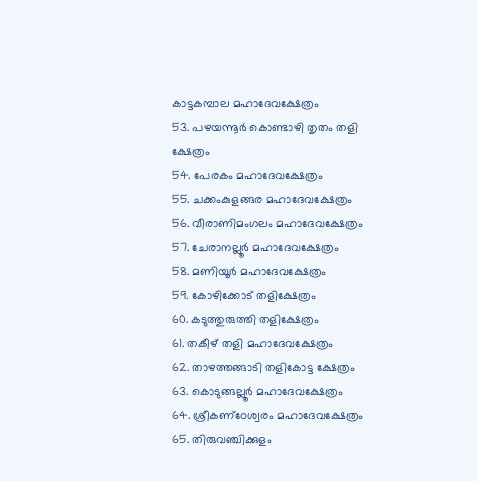കാട്ടകമ്പാല മഹാദേവക്ഷേത്രം
53. പഴയന്നൂർ കൊണ്ടാഴി തൃതം തളി ക്ഷേത്രം
54. പേരകം മഹാദേവക്ഷേത്രം
55. ചക്കംകുളങ്ങര മഹാദേവക്ഷേത്രം
56. വീരാണിമംഗലം മഹാദേവക്ഷേത്രം
57. ചേരാനല്ലൂർ മഹാദേവക്ഷേത്രം
58. മണിയൂർ മഹാദേവക്ഷേത്രം
59. കോഴിക്കോട് തളിക്ഷേത്രം
60. കടുത്തുരുത്തി തളിക്ഷേത്രം
61. തകീഴ് തളി മഹാദേവക്ഷേത്രം
62. താഴത്തങ്ങാടി തളികോട്ട ക്ഷേത്രം
63. കൊടുങ്ങല്ലൂർ മഹാദേവക്ഷേത്രം
64. ശ്രീകണ്‌ഠേശ്വരം മഹാദേവക്ഷേത്രം
65. തിരുവഞ്ചിക്കുളം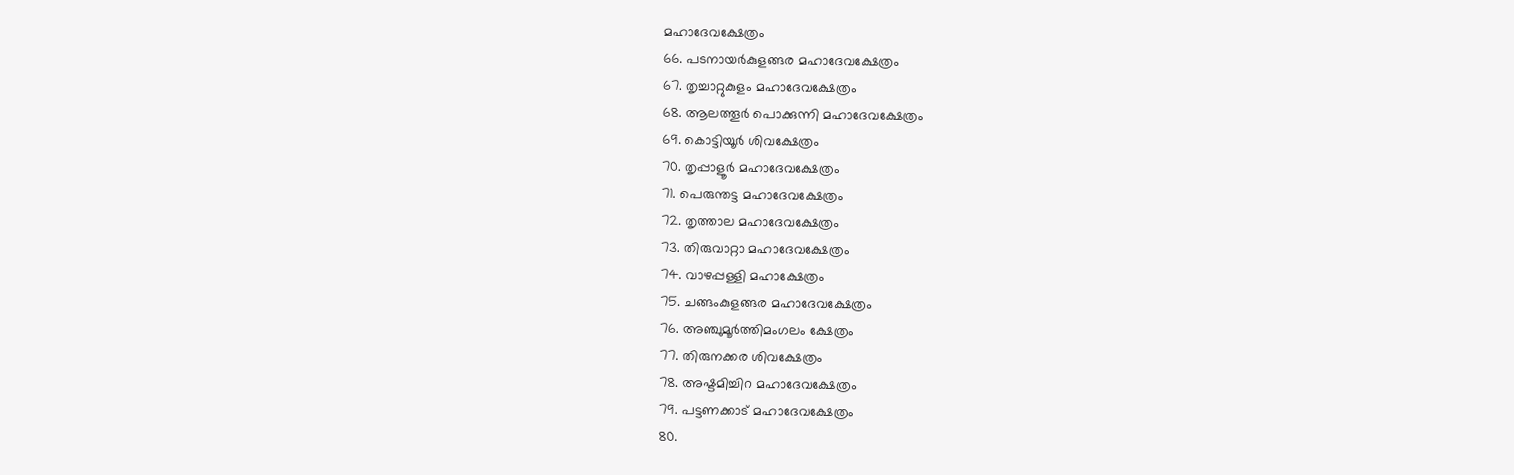മഹാദേവക്ഷേത്രം
66. പടനായർകുളങ്ങര മഹാദേവക്ഷേത്രം
67. തൃച്ചാറ്റുകുളം മഹാദേവക്ഷേത്രം
68. ആലത്തൂർ പൊക്കുന്നി മഹാദേവക്ഷേത്രം
69. കൊട്ടിയൂർ ശിവക്ഷേത്രം
70. തൃപ്പാളൂർ മഹാദേവക്ഷേത്രം
71. പെരുന്തട്ട മഹാദേവക്ഷേത്രം
72. തൃത്താല മഹാദേവക്ഷേത്രം
73. തിരുവാറ്റാ മഹാദേവക്ഷേത്രം
74. വാഴപ്പള്ളി മഹാക്ഷേത്രം
75. ചങ്ങംകുളങ്ങര മഹാദേവക്ഷേത്രം
76. അഞ്ചുമൂർത്തിമംഗലം ക്ഷേത്രം
77. തിരുനക്കര ശിവക്ഷേത്രം
78. അഷ്ടമിച്ചിറ മഹാദേവക്ഷേത്രം
79. പട്ടണക്കാട് മഹാദേവക്ഷേത്രം
80.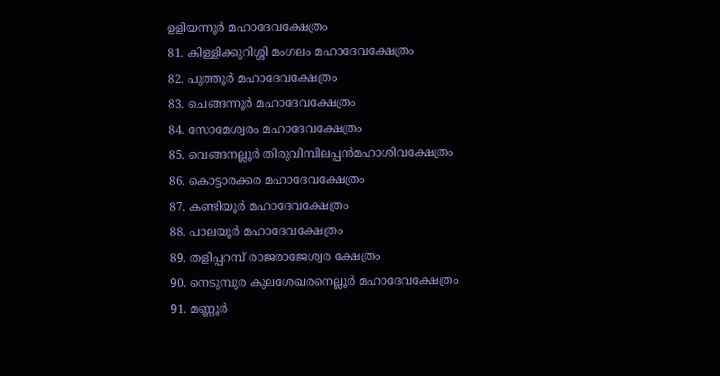ഉളിയന്നൂർ മഹാദേവക്ഷേത്രം
81. കിള്ളിക്കുറിശ്ശി മംഗലം മഹാദേവക്ഷേത്രം
82. പുത്തൂർ മഹാദേവക്ഷേത്രം
83. ചെങ്ങന്നൂർ മഹാദേവക്ഷേത്രം
84. സോമേശ്വരം മഹാദേവക്ഷേത്രം
85. വെങ്ങനല്ലൂർ തിരുവിമ്പിലപ്പൻമഹാശിവക്ഷേത്രം
86. കൊട്ടാരക്കര മഹാദേവക്ഷേത്രം
87. കണ്ടിയൂർ മഹാദേവക്ഷേത്രം
88. പാലയൂർ മഹാദേവക്ഷേത്രം
89. തളിപ്പറമ്പ് രാജരാജേശ്വര ക്ഷേത്രം
90. നെടുമ്പുര കുലശേഖരനെല്ലൂർ മഹാദേവക്ഷേത്രം
91. മണ്ണൂർ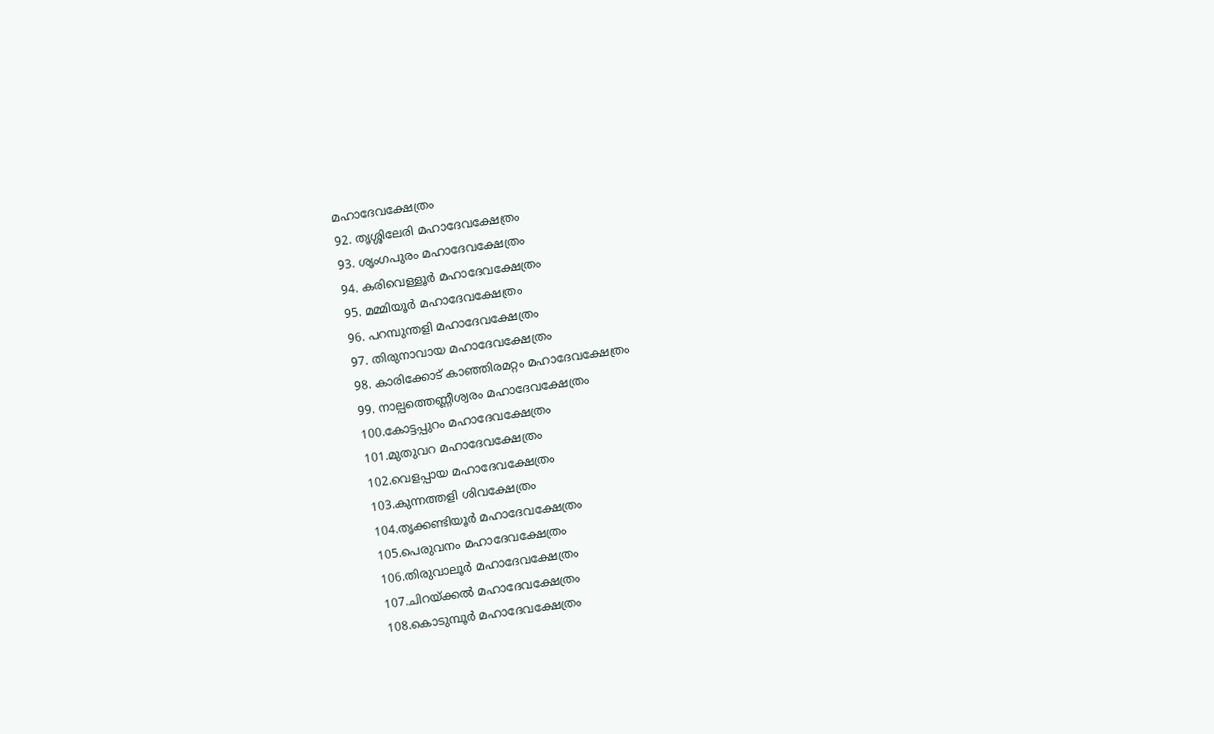മഹാദേവക്ഷേത്രം
92. തൃശ്ശിലേരി മഹാദേവക്ഷേത്രം
93. ശൃംഗപുരം മഹാദേവക്ഷേത്രം
94. കരിവെള്ളൂർ മഹാദേവക്ഷേത്രം
95. മമ്മിയൂർ മഹാദേവക്ഷേത്രം
96. പറമ്പുന്തളി മഹാദേവക്ഷേത്രം
97. തിരുനാവായ മഹാദേവക്ഷേത്രം
98. കാരിക്കോട് കാഞ്ഞിരമറ്റം മഹാദേവക്ഷേത്രം
99. നാല്പത്തെണ്ണീശ്വരം മഹാദേവക്ഷേത്രം
100.കോട്ടപ്പുറം മഹാദേവക്ഷേത്രം
101.മുതുവറ മഹാദേവക്ഷേത്രം
102.വെളപ്പായ മഹാദേവക്ഷേത്രം
103.കുന്നത്തളി ശിവക്ഷേത്രം
104.തൃക്കണ്ടിയൂർ മഹാദേവക്ഷേത്രം
105.പെരുവനം മഹാദേവക്ഷേത്രം
106.തിരുവാലൂർ മഹാദേവക്ഷേത്രം
107.ചിറയ്ക്കൽ മഹാദേവക്ഷേത്രം
108.കൊടുമ്പൂർ മഹാദേവക്ഷേത്രം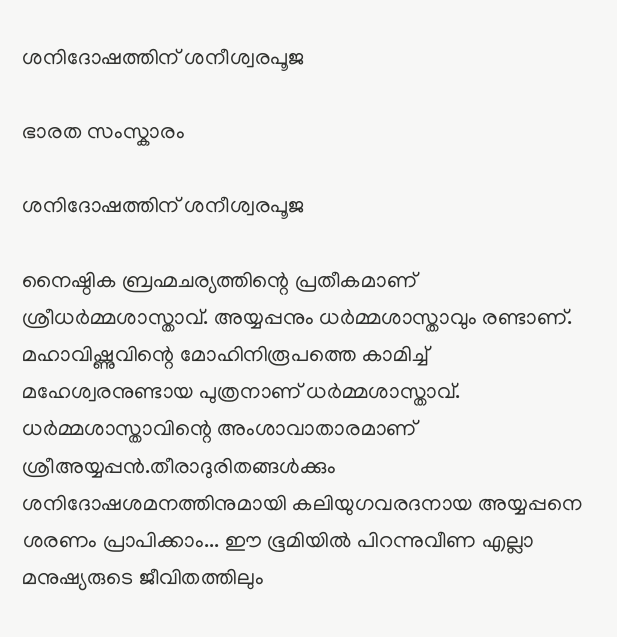ശനിദോഷത്തിന് ശനീശ്വരപൂജ

ഭാരത സംസ്കാരം

ശനിദോഷത്തിന് ശനീശ്വരപൂജ

നൈഷ്ഠിക ബ്രഹ്മചര്യത്തിന്റെ പ്രതീകമാണ് ശ്രീധര്‍മ്മശാസ്താവ്. അയ്യപ്പനും ധര്‍മ്മശാസ്താവും രണ്ടാണ്. മഹാവിഷ്ണുവിന്റെ മോഹിനിരൂപത്തെ കാമിച്ച് മഹേശ്വരനുണ്ടായ പുത്രനാണ് ധര്‍മ്മശാസ്താവ്. ധര്‍മ്മശാസ്താവിന്റെ അംശാവാതാരമാണ് ശ്രീഅയ്യപ്പന്‍.തീരാദുരിതങ്ങള്‍ക്കും ശനിദോഷശമനത്തിനുമായി കലിയുഗവരദനായ അയ്യപ്പനെ ശരണം പ്രാപിക്കാം... ഈ ഭൂമിയില്‍ പിറന്നുവീണ എല്ലാ മനുഷ്യരുടെ ജീവിതത്തിലും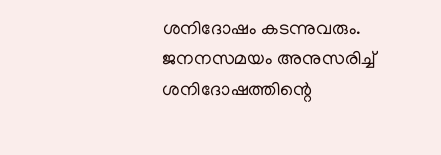ശനിദോഷം കടന്നുവരും. ജനനസമയം അനുസരിച്ച് ശനിദോഷത്തിന്റെ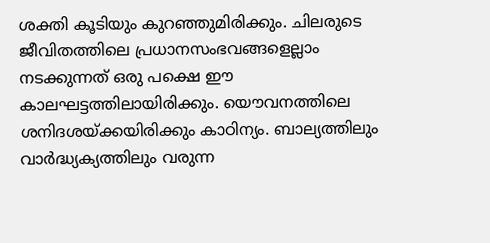ശക്തി കൂടിയും കുറഞ്ഞുമിരിക്കും. ചിലരുടെ ജീവിതത്തിലെ പ്രധാനസംഭവങ്ങളെല്ലാം നടക്കുന്നത് ഒരു പക്ഷെ ഈ കാലഘട്ടത്തിലായിരിക്കും. യൌവനത്തിലെ ശനിദശയ്ക്കയിരിക്കും കാഠിന്യം. ബാല്യത്തിലും വാര്‍ദ്ധ്യക്യത്തിലും വരുന്ന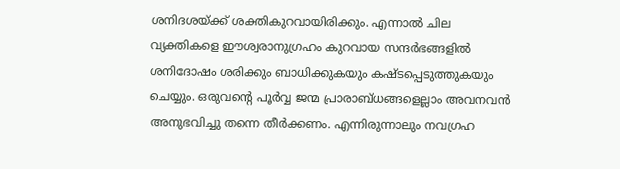ശനിദശയ്ക്ക് ശക്തികുറവായിരിക്കും. എന്നാല്‍ ചില വ്യക്തികളെ ഈശ്വരാനുഗ്രഹം കുറവായ സന്ദര്‍ഭങ്ങളില്‍ ശനിദോഷം ശരിക്കും ബാധിക്കുകയും കഷ്ടപ്പെടുത്തുകയും ചെയ്യും. ഒരുവന്റെ പൂര്‍വ്വ ജന്മ പ്രാരാബ്ധങ്ങളെല്ലാം അവനവന്‍ അനുഭവിച്ചു തന്നെ തീര്‍ക്കണം. എന്നിരുന്നാലും നവഗ്രഹ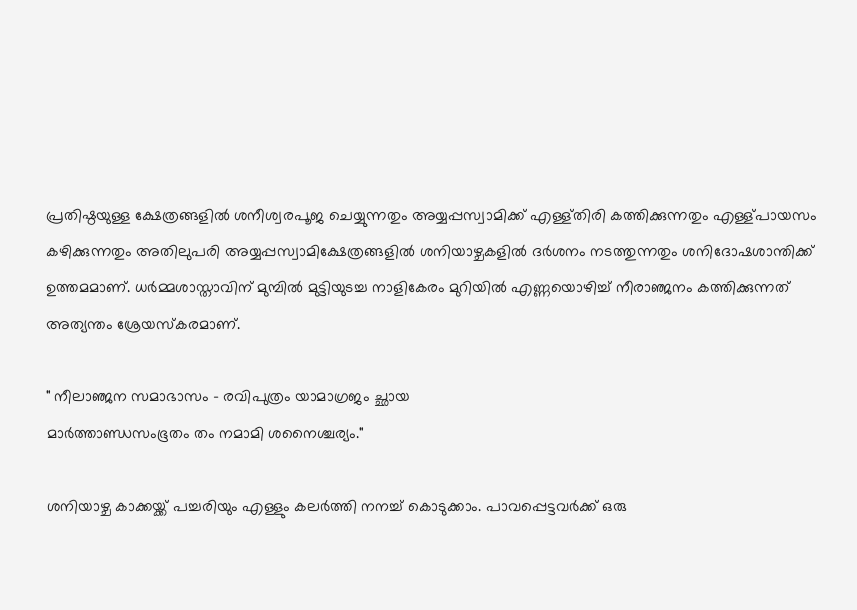പ്രതിഷ്ഠയുള്ള ക്ഷേത്രങ്ങളില്‍ ശനീശ്വരപൂജ ചെയ്യുന്നതും അയ്യപ്പസ്വാമിക്ക് എള്ള്തിരി കത്തിക്കുന്നതും എള്ള്പായസം കഴിക്കുന്നതും അതിലുപരി അയ്യപ്പസ്വാമിക്ഷേത്രങ്ങളില്‍ ശനിയാഴ്ചകളില്‍ ദര്‍ശനം നടത്തുന്നതും ശനിദോഷശാന്തിക്ക് ഉത്തമമാണ്. ധര്‍മ്മശാസ്താവിന് മുമ്പില്‍ മുട്ടിയുടച്ച നാളികേരം മുറിയില്‍ എണ്ണയൊഴിച്ച് നീരാഞ്ജനം കത്തിക്കുന്നത് അത്യന്തം ശ്രേയസ്കരമാണ്.

" നീലാഞ്ജന സമാഭാസം - രവിപുത്രം യാമാഗ്രജം ച്ഛായ
മാര്‍ത്താണ്ഡസംഭൂതം തം നമാമി ശനൈശ്ചര്യം."

ശനിയാഴ്ച കാക്കയ്ക്ക് പച്ചരിയും എള്ളും കലര്‍ത്തി നനച്ച് കൊടുക്കാം. പാവപ്പെട്ടവര്‍ക്ക് ഒരു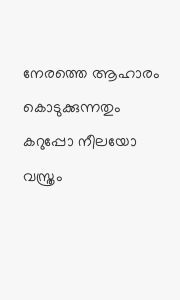നേരത്തെ ആഹാരം കൊടുക്കുന്നതും കറുപ്പോ നീലയോ വസ്ത്രം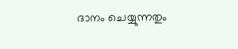ദാനം ചെയ്യുന്നതും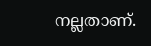നല്ലതാണ്.